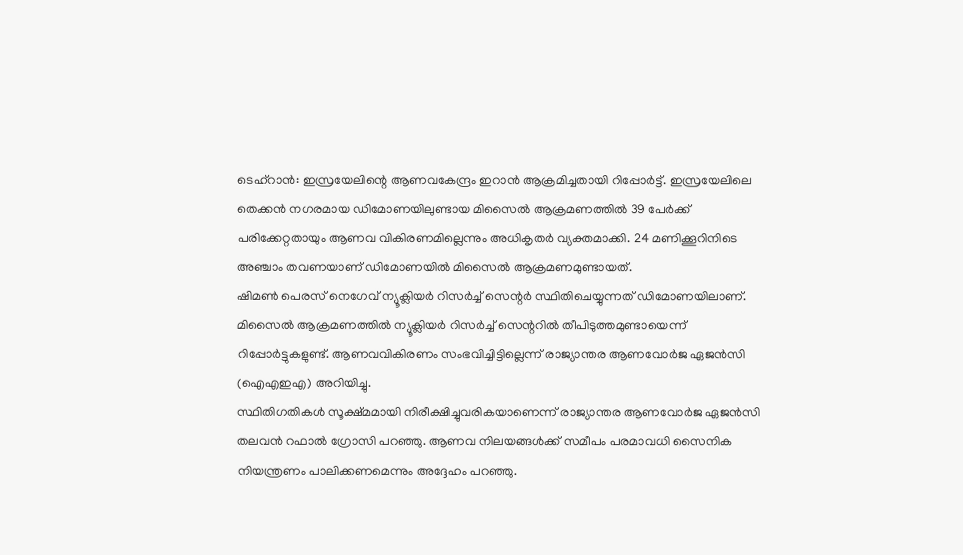ടെഹ്റാൻ: ഇസ്രയേലിന്റെ ആണവകേന്ദ്രം ഇറാൻ ആക്രമിച്ചതായി റിപ്പോർട്ട്. ഇസ്രയേലിലെ തെക്കൻ നഗരമായ ഡിമോണയിലുണ്ടായ മിസൈൽ ആക്രമണത്തിൽ 39 പേർക്ക് പരിക്കേറ്റതായും ആണവ വികിരണമില്ലെന്നും അധികൃതർ വ്യക്തമാക്കി. 24 മണിക്കൂറിനിടെ അഞ്ചാം തവണയാണ് ഡിമോണയിൽ മിസൈൽ ആക്രമണമുണ്ടായത്.
ഷിമൺ പെരസ് നെഗേവ് ന്യൂക്ലിയർ റിസർച്ച് സെന്റർ സ്ഥിതിചെയ്യുന്നത് ഡിമോണയിലാണ്. മിസൈൽ ആക്രമണത്തിൽ ന്യൂക്ലിയർ റിസർച്ച് സെന്ററിൽ തീപിടുത്തമുണ്ടായെന്ന് റിപ്പോർട്ടുകളുണ്ട്. ആണവവികിരണം സംഭവിച്ചിട്ടില്ലെന്ന് രാജ്യാന്തര ആണവോർജ ഏജൻസി (ഐഎഇഎ) അറിയിച്ചു.
സ്ഥിതിഗതികൾ സൂക്ഷ്മമായി നിരീക്ഷിച്ചുവരികയാണെന്ന് രാജ്യാന്തര ആണവോർജ ഏജൻസി തലവൻ റഫാൽ ഗ്രോസി പറഞ്ഞു. ആണവ നിലയങ്ങൾക്ക് സമീപം പരമാവധി സൈനിക നിയന്ത്രണം പാലിക്കണമെന്നും അദ്ദേഹം പറഞ്ഞു.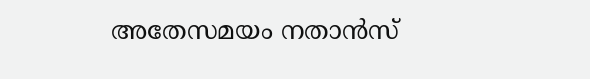അതേസമയം നതാൻസ്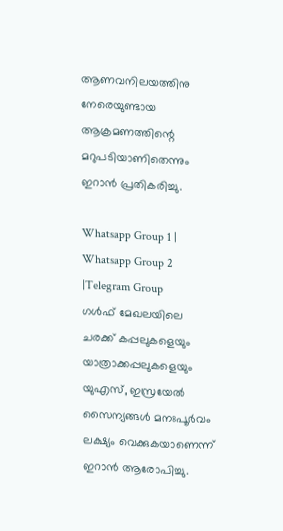ആണവനിലയത്തിനു നേരെയുണ്ടായ ആക്രമണത്തിന്റെ മറുപടിയാണിതെന്നും ഇറാൻ പ്രതികരിച്ചു.

Whatsapp Group 1 | Whatsapp Group 2 |Telegram Group
ഗൾഫ് മേഖലയിലെ ചരക്ക് കപ്പലുകളെയും യാത്രാക്കപ്പലുകളെയും യുഎസ്, ഇസ്രയേൽ സൈന്യങ്ങൾ മനഃപൂർവം ലക്ഷ്യം വെക്കുകയാണെന്ന് ഇറാൻ ആരോപിച്ചു.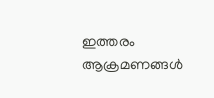ഇത്തരം ആക്രമണങ്ങൾ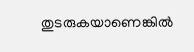തുടരുകയാണെങ്കിൽ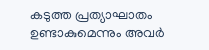കടുത്ത പ്രത്യാഘാതം ഉണ്ടാകുമെന്നും അവർ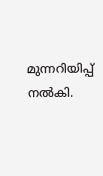മുന്നറിയിപ്പ് നൽകി.